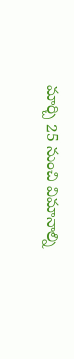మార్చి 25 నుంచి విమానాల్ని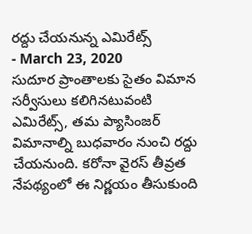రద్దు చేయనున్న ఎమిరేట్స్
- March 23, 2020
సుదూర ప్రాంతాలకు సైతం విమాన సర్వీసులు కలిగినటువంటి ఎమిరేట్స్, తమ ప్యాసింజర్ విమానాల్ని బుధవారం నుంచి రద్దు చేయనుంది. కరోనా వైరస్ తీవ్రత నేపథ్యంలో ఈ నిర్ణయం తీసుకుంది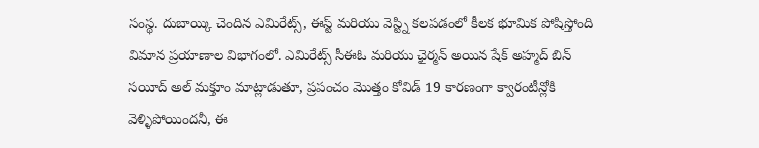సంస్థ. దుబాయ్కి చెందిన ఎమిరేట్స్, ఈస్ట్ మరియు వెస్ట్ని కలపడంలో కీలక భూమిక పోషిస్తోంది విమాన ప్రయాణాల విభాగంలో. ఎమిరేట్స్ సీఈఓ మరియు ఛైర్మన్ అయిన షేక్ అహ్మద్ బిన్ సయీద్ అల్ మక్తూం మాట్లాడుతూ, ప్రపంచం మొత్తం కోవిడ్ 19 కారణంగా క్వారంటీన్లోకి వెళ్ళిపోయిందనీ, ఈ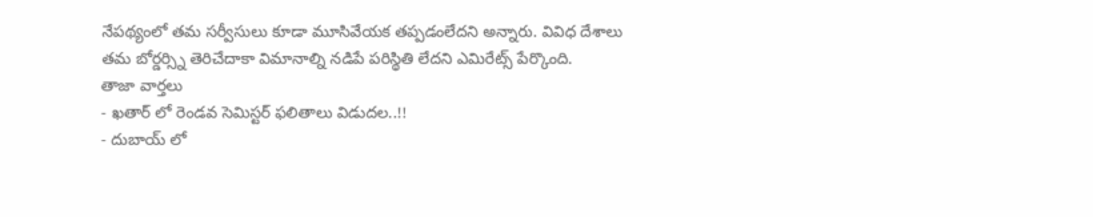నేపథ్యంలో తమ సర్వీసులు కూడా మూసివేయక తప్పడంలేదని అన్నారు. వివిధ దేశాలు తమ బోర్డర్స్ని తెరిచేదాకా విమానాల్ని నడిపే పరిస్థితి లేదని ఎమిరేట్స్ పేర్కొంది.
తాజా వార్తలు
- ఖతార్ లో రెండవ సెమిస్టర్ ఫలితాలు విడుదల..!!
- దుబాయ్ లో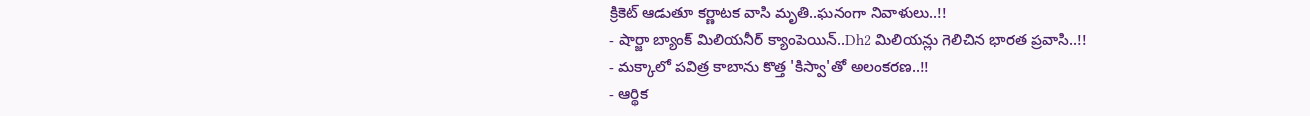క్రికెట్ ఆడుతూ కర్ణాటక వాసి మృతి..ఘనంగా నివాళులు..!!
- షార్జా బ్యాంక్ మిలియనీర్ క్యాంపెయిన్..Dh2 మిలియన్లు గెలిచిన భారత ప్రవాసి..!!
- మక్కాలో పవిత్ర కాబాను కొత్త 'కిస్వా'తో అలంకరణ..!!
- ఆర్థిక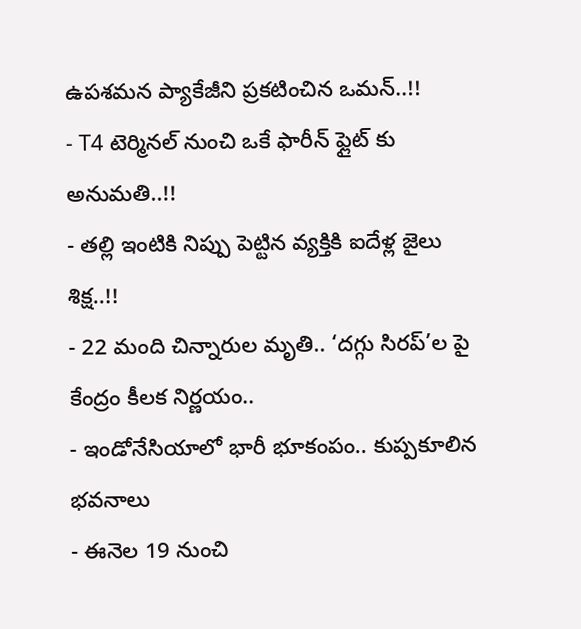ఉపశమన ప్యాకేజీని ప్రకటించిన ఒమన్..!!
- T4 టెర్మినల్ నుంచి ఒకే ఫారీన్ ఫ్లైట్ కు అనుమతి..!!
- తల్లి ఇంటికి నిప్పు పెట్టిన వ్యక్తికి ఐదేళ్ల జైలు శిక్ష..!!
- 22 మంది చిన్నారుల మృతి.. ‘దగ్గు సిరప్’ల పై కేంద్రం కీలక నిర్ణయం..
- ఇండోనేసియాలో భారీ భూకంపం.. కుప్పకూలిన భవనాలు
- ఈనెల 19 నుంచి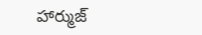హార్ముజ్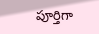పూర్తిగా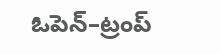ఓపెన్–ట్రంప్